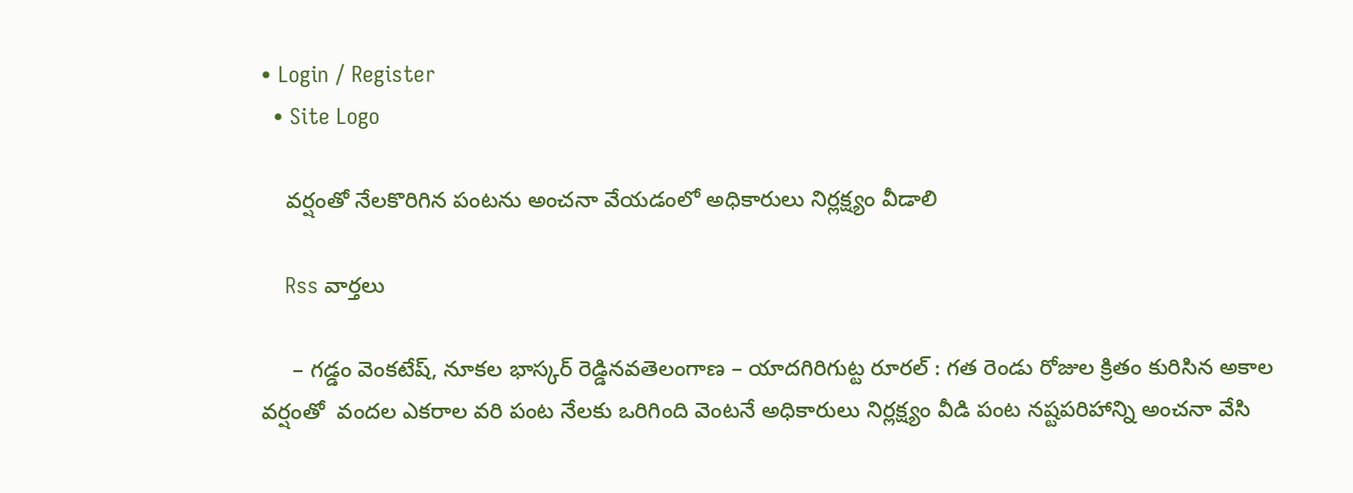• Login / Register
  • Site Logo

    వర్షంతో నేలకొరిగిన పంటను అంచనా వేయడంలో అధికారులు నిర్లక్ష్యం వీడాలి

    Rss వార్తలు

     – గడ్డం వెంకటేష్, నూకల భాస్కర్ రెడ్డినవతెలంగాణ – యాదగిరిగుట్ట రూరల్ : గత రెండు రోజుల క్రితం కురిసిన అకాల వర్షంతో  వందల ఎకరాల వరి పంట నేలకు ఒరిగింది వెంటనే అధికారులు నిర్లక్ష్యం వీడి పంట నష్టపరిహాన్ని అంచనా వేసి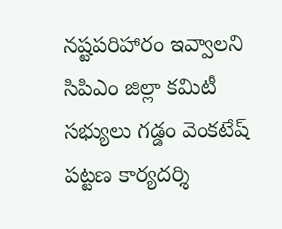నష్టపరిహారం ఇవ్వాలని సిపిఎం జిల్లా కమిటీ సభ్యులు గడ్డం వెంకటేష్ పట్టణ కార్యదర్శి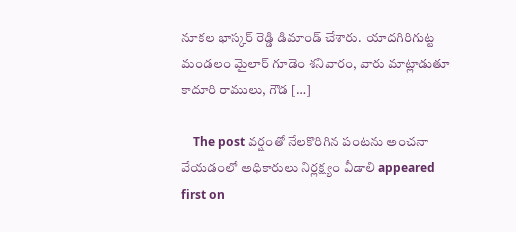నూకల భాస్కర్ రెడ్డి డిమాండ్ చేశారు.  యాదగిరిగుట్ట మండలం మైలార్ గూడెం శనివారం, వారు మాట్లాడుతూ కాదూరి రాములు, గౌడ […]

    The post వర్షంతో నేలకొరిగిన పంటను అంచనా వేయడంలో అధికారులు నిర్లక్ష్యం వీడాలి appeared first on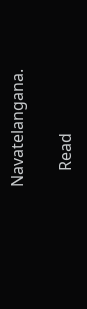Navatelangana.

    Read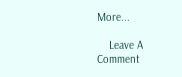More...

    Leave A Comment